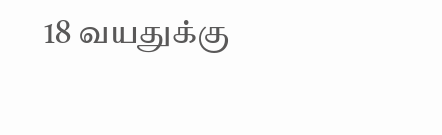18 வயதுக்கு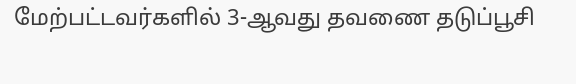மேற்பட்டவர்களில் 3-ஆவது தவணை தடுப்பூசி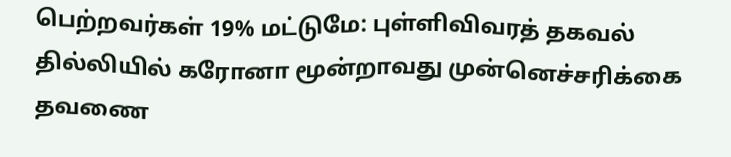பெற்றவர்கள் 19% மட்டுமே: புள்ளிவிவரத் தகவல்
தில்லியில் கரோனா மூன்றாவது முன்னெச்சரிக்கை தவணை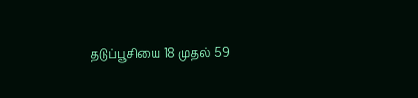தடுப்பூசியை 18 முதல் 59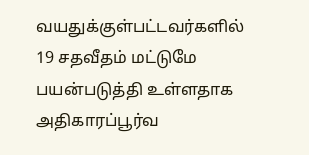வயதுக்குள்பட்டவர்களில் 19 சதவீதம் மட்டுமே பயன்படுத்தி உள்ளதாக அதிகாரப்பூர்வ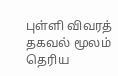புள்ளி விவரத் தகவல் மூலம் தெரிய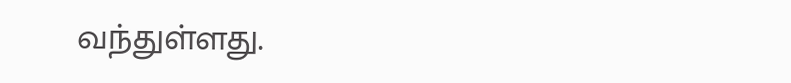வந்துள்ளது.